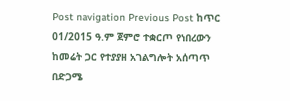Post navigation Previous Post ከጥር 01/2015 ዓ.ም ጀምሮ ተቋርጦ የነበረውን ከመሬት ጋር የተያያዘ አገልግሎት አሰጣጥ በድጋሜ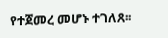የተጀመረ መሆኑ ተገለጸ፡፡